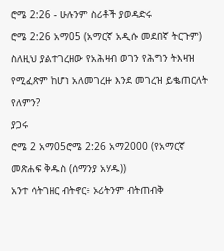ሮሜ 2:26 - ሁሉንም ስሪቶች ያወዳድሩ
ሮሜ 2:26 አማ05 (አማርኛ አዲሱ መደበኛ ትርጉም)
ስለዚህ ያልተገረዘው የአሕዛብ ወገን የሕግን ትእዛዝ የሚፈጽም ከሆነ አለመገረዙ እንደ መገረዝ ይቈጠርለት የለምን?
ያጋሩ
ሮሜ 2 አማ05ሮሜ 2:26 አማ2000 (የአማርኛ መጽሐፍ ቅዱስ (ሰማንያ አሃዱ))
አንተ ሳትገዘር ብትኖር፥ ኦሪትንም ብትጠብቅ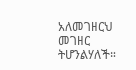አለመገዘርህ መገዘር ትሆንልሃለች።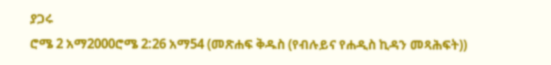ያጋሩ
ሮሜ 2 አማ2000ሮሜ 2:26 አማ54 (መጽሐፍ ቅዱስ (የብሉይና የሐዲስ ኪዳን መጻሕፍት))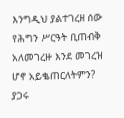እንግዲህ ያልተገረዘ ሰው የሕግን ሥርዓት ቢጠብቅ አለመገረዙ እንደ መገረዝ ሆኖ አይቈጠርለትምን?
ያጋሩ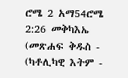ሮሜ 2 አማ54ሮሜ 2:26 መቅካእኤ (መጽሐፍ ቅዱስ - (ካቶሊካዊ እትም -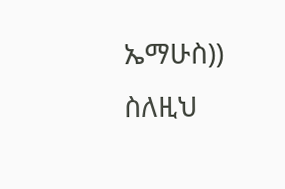ኤማሁስ))
ስለዚህ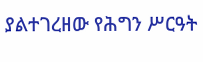ያልተገረዘው የሕግን ሥርዓት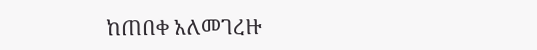ከጠበቀ አለመገረዙ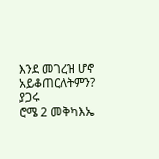እንደ መገረዝ ሆኖ አይቆጠርለትምን?
ያጋሩ
ሮሜ 2 መቅካእኤ